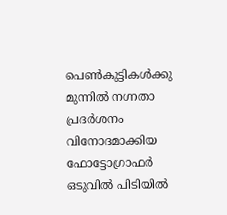പെണ്‍കുട്ടികള്‍ക്കു മുന്നില്‍ നഗ്നതാ പ്രദര്‍ശനം വിനോദമാക്കിയ ഫോട്ടോഗ്രാഫര്‍ ഒടുവില്‍ പിടിയില്‍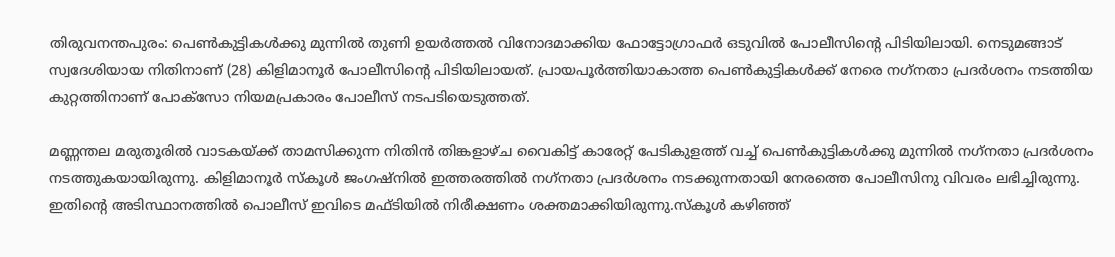തിരുവനന്തപുരം: പെണ്‍കുട്ടികള്‍ക്കു മുന്നില്‍ തുണി ഉയര്‍ത്തല്‍ വിനോദമാക്കിയ ഫോട്ടോഗ്രാഫര്‍ ഒടുവില്‍ പോലീസിന്റെ പിടിയിലായി. നെടുമങ്ങാട് സ്വദേശിയായ നിതിനാണ് (28) കിളിമാനൂര്‍ പോലീസിന്റെ പിടിയിലായത്. പ്രായപൂര്‍ത്തിയാകാത്ത പെണ്‍കുട്ടികള്‍ക്ക് നേരെ നഗ്‌നതാ പ്രദര്‍ശനം നടത്തിയ കുറ്റത്തിനാണ് പോക്‌സോ നിയമപ്രകാരം പോലീസ് നടപടിയെടുത്തത്.

മണ്ണന്തല മരുതൂരില്‍ വാടകയ്ക്ക് താമസിക്കുന്ന നിതിന്‍ തിങ്കളാഴ്ച വൈകിട്ട് കാരേറ്റ് പേടികുളത്ത് വച്ച് പെണ്‍കുട്ടികള്‍ക്കു മുന്നില്‍ നഗ്‌നതാ പ്രദര്‍ശനം നടത്തുകയായിരുന്നു. കിളിമാനൂര്‍ സ്‌കൂള്‍ ജംഗഷ്‌നില്‍ ഇത്തരത്തില്‍ നഗ്‌നതാ പ്രദര്‍ശനം നടക്കുന്നതായി നേരത്തെ പോലീസിനു വിവരം ലഭിച്ചിരുന്നു. ഇതിന്റെ അടിസ്ഥാനത്തില്‍ പൊലീസ് ഇവിടെ മഫ്ടിയില്‍ നിരീക്ഷണം ശക്തമാക്കിയിരുന്നു.സ്‌കൂള്‍ കഴിഞ്ഞ്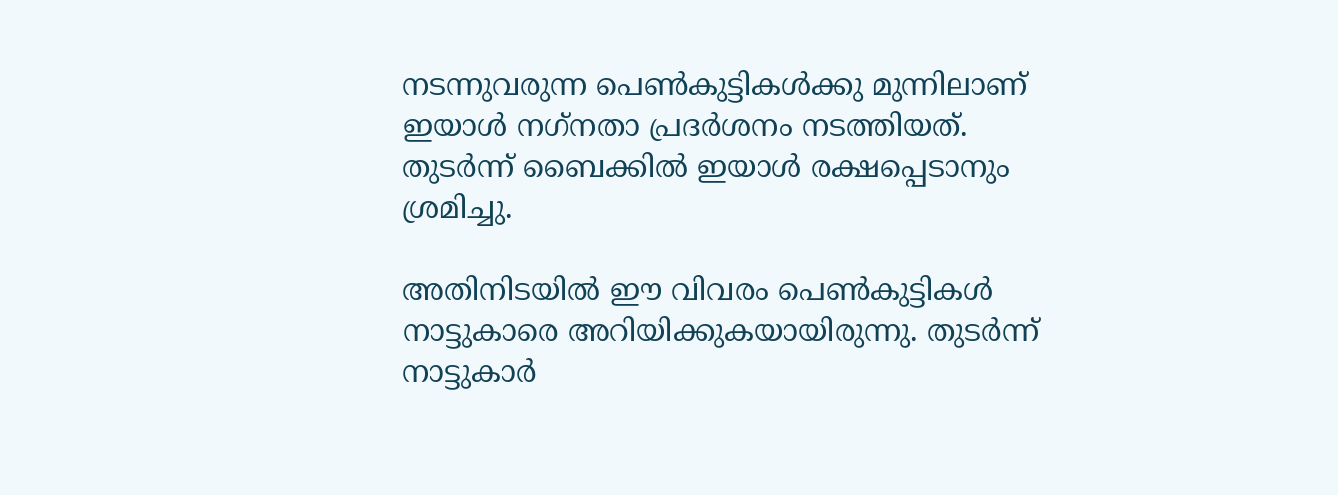നടന്നുവരുന്ന പെണ്‍കുട്ടികള്‍ക്കു മുന്നിലാണ് ഇയാള്‍ നഗ്‌നതാ പ്രദര്‍ശനം നടത്തിയത്. തുടര്‍ന്ന് ബൈക്കില്‍ ഇയാള്‍ രക്ഷപ്പെടാനും ശ്രമിച്ചു.

അതിനിടയില്‍ ഈ വിവരം പെണ്‍കുട്ടികള്‍ നാട്ടുകാരെ അറിയിക്കുകയായിരുന്നു. തുടര്‍ന്ന് നാട്ടുകാര്‍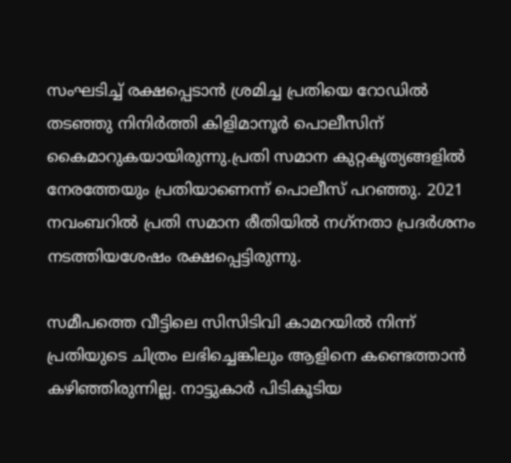സംഘടിച്ച് രക്ഷപ്പെടാന്‍ ശ്രമിച്ച പ്രതിയെ റോഡില്‍ തടഞ്ഞു നിനിര്‍ത്തി കിളിമാനൂര്‍ പൊലീസിന് കൈമാറുകയായിരുന്നു.പ്രതി സമാന കുറ്റകൃത്യങ്ങളില്‍ നേരത്തേയും പ്രതിയാണെന്ന് പൊലീസ് പറഞ്ഞു. 2021 നവംബറില്‍ പ്രതി സമാന രീതിയില്‍ നഗ്‌നതാ പ്രദര്‍ശനം നടത്തിയശേഷം രക്ഷപ്പെട്ടിരുന്നു.

സമീപത്തെ വീട്ടിലെ സിസിടിവി കാമറയില്‍ നിന്ന് പ്രതിയുടെ ചിത്രം ലഭിച്ചെങ്കിലും ആളിനെ കണ്ടെത്താന്‍ കഴിഞ്ഞിരുന്നില്ല. നാട്ടുകാര്‍ പിടികൂടിയ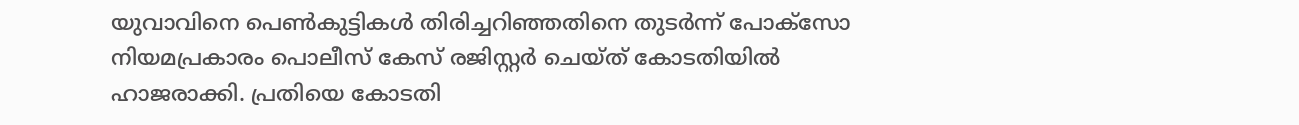യുവാവിനെ പെണ്‍കുട്ടികള്‍ തിരിച്ചറിഞ്ഞതിനെ തുടര്‍ന്ന് പോക്‌സോ നിയമപ്രകാരം പൊലീസ് കേസ് രജിസ്റ്റര്‍ ചെയ്ത് കോടതിയില്‍ ഹാജരാക്കി. പ്രതിയെ കോടതി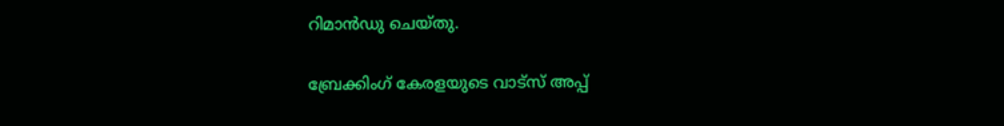റിമാന്‍ഡു ചെയ്തു.

ബ്രേക്കിംഗ് കേരളയുടെ വാട്സ് അപ്പ്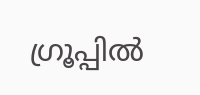ഗ്രൂപ്പിൽ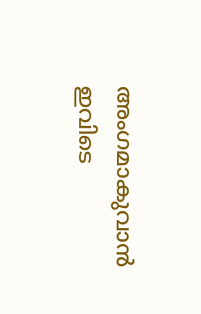അംഗമാകുവാൻ ഇവിടെ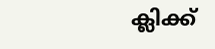ക്ലിക്ക്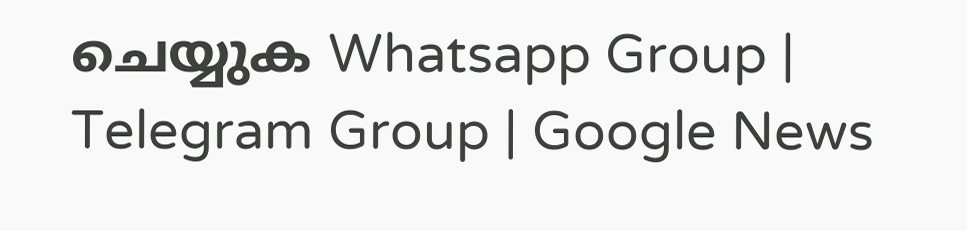ചെയ്യുക Whatsapp Group | Telegram Group | Google News